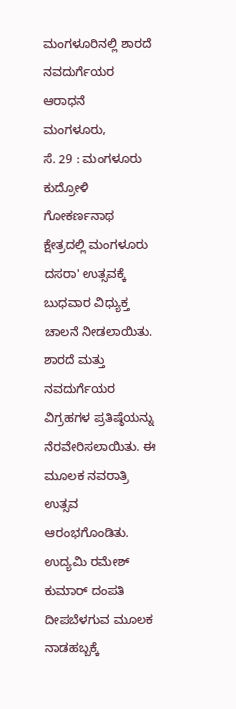ಮಂಗಳೂರಿನಲ್ಲಿ ಶಾರದೆ ನವದುರ್ಗೆಯರ ಆರಾಧನೆ
ಮಂಗಳೂರು,
ಸೆ. 29 : ಮಂಗಳೂರು ಕುದ್ರೋಳಿ ಗೋಕರ್ಣನಾಥ ಕ್ಷೇತ್ರದಲ್ಲಿ ಮಂಗಳೂರು ದಸರಾ' ಉತ್ಸವಕ್ಕೆ ಬುಧವಾರ ವಿಧ್ಯುಕ್ತ ಚಾಲನೆ ನೀಡಲಾಯಿತು. ಶಾರದೆ ಮತ್ತು ನವದುರ್ಗೆಯರ ವಿಗ್ರಹಗಳ ಪ್ರತಿಷ್ಠೆಯನ್ನು ನೆರವೇರಿಸಲಾಯಿತು. ಈ ಮೂಲಕ ನವರಾತ್ರಿ ಉತ್ಸವ ಆರಂಭಗೊಂಡಿತು. ಉದ್ಯಮಿ ರಮೇಶ್ ಕುಮಾರ್ ದಂಪತಿ ದೀಪಬೆಳಗುವ ಮೂಲಕ ನಾಡಹಬ್ಬಕ್ಕೆ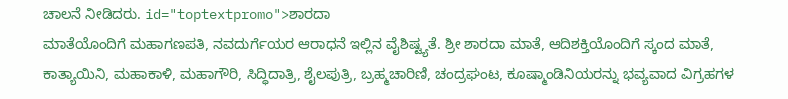ಚಾಲನೆ ನೀಡಿದರು. id="toptextpromo">ಶಾರದಾ
ಮಾತೆಯೊಂದಿಗೆ ಮಹಾಗಣಪತಿ, ನವದುರ್ಗೆಯರ ಆರಾಧನೆ ಇಲ್ಲಿನ ವೈಶಿಷ್ಟ್ಯತೆ. ಶ್ರೀ ಶಾರದಾ ಮಾತೆ, ಆದಿಶಕ್ತಿಯೊಂದಿಗೆ ಸ್ಕಂದ ಮಾತೆ, ಕಾತ್ಯಾಯಿನಿ, ಮಹಾಕಾಳಿ, ಮಹಾಗೌರಿ, ಸಿದ್ಧಿದಾತ್ರಿ, ಶೈಲಪುತ್ರಿ, ಬ್ರಹ್ಮಚಾರಿಣಿ, ಚಂದ್ರಘಂಟ, ಕೂಷ್ಮಾಂಡಿನಿಯರನ್ನು ಭವ್ಯವಾದ ವಿಗ್ರಹಗಳ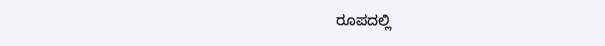ರೂಪದಲ್ಲಿ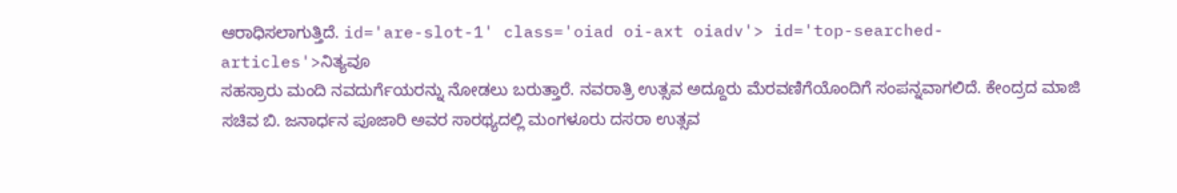ಆರಾಧಿಸಲಾಗುತ್ತಿದೆ. id='are-slot-1' class='oiad oi-axt oiadv'> id='top-searched-articles'>ನಿತ್ಯವೂ
ಸಹಸ್ರಾರು ಮಂದಿ ನವದುರ್ಗೆಯರನ್ನು ನೋಡಲು ಬರುತ್ತಾರೆ. ನವರಾತ್ರಿ ಉತ್ಸವ ಅದ್ದೂರು ಮೆರವಣಿಗೆಯೊಂದಿಗೆ ಸಂಪನ್ನವಾಗಲಿದೆ. ಕೇಂದ್ರದ ಮಾಜಿ ಸಚಿವ ಬಿ. ಜನಾರ್ಧನ ಪೂಜಾರಿ ಅವರ ಸಾರಥ್ಯದಲ್ಲಿ ಮಂಗಳೂರು ದಸರಾ ಉತ್ಸವ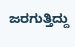ಜರಗುತ್ತಿದ್ದು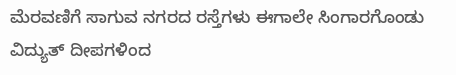ಮೆರವಣಿಗೆ ಸಾಗುವ ನಗರದ ರಸ್ತೆಗಳು ಈಗಾಲೇ ಸಿಂಗಾರಗೊಂಡು ವಿದ್ಯುತ್ ದೀಪಗಳಿಂದ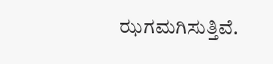ಝಗಮಗಿಸುತ್ತಿವೆ.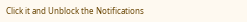Click it and Unblock the Notifications